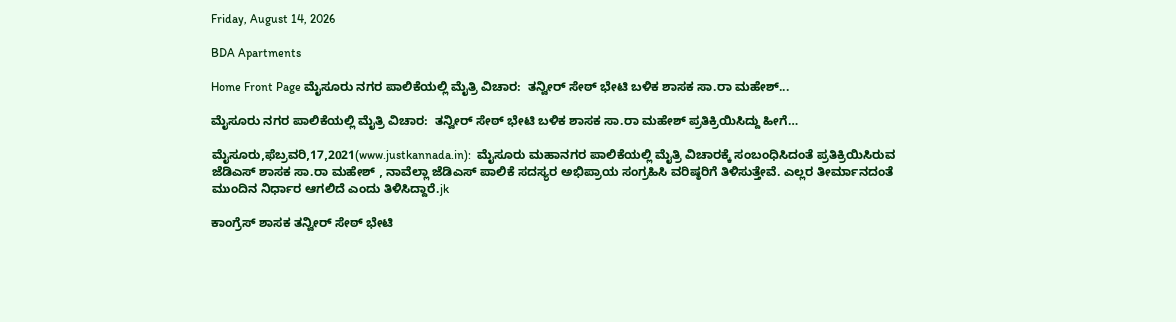Friday, August 14, 2026

BDA Apartments

Home Front Page ಮೈಸೂರು ನಗರ ಪಾಲಿಕೆಯಲ್ಲಿ ಮೈತ್ರಿ ವಿಚಾರ:  ತನ್ವೀರ್ ಸೇಠ್ ಭೇಟಿ ಬಳಿಕ ಶಾಸಕ ಸಾ.ರಾ ಮಹೇಶ್...

ಮೈಸೂರು ನಗರ ಪಾಲಿಕೆಯಲ್ಲಿ ಮೈತ್ರಿ ವಿಚಾರ:  ತನ್ವೀರ್ ಸೇಠ್ ಭೇಟಿ ಬಳಿಕ ಶಾಸಕ ಸಾ.ರಾ ಮಹೇಶ್ ಪ್ರತಿಕ್ರಿಯಿಸಿದ್ದು ಹೀಗೆ…

ಮೈಸೂರು,ಫೆಬ್ರವರಿ,17,2021(www.justkannada.in):  ಮೈಸೂರು ಮಹಾನಗರ ಪಾಲಿಕೆಯಲ್ಲಿ ಮೈತ್ರಿ ವಿಚಾರಕ್ಕೆ ಸಂಬಂಧಿಸಿದಂತೆ ಪ್ರತಿಕ್ರಿಯಿಸಿರುವ ಜೆಡಿಎಸ್ ಶಾಸಕ ಸಾ.ರಾ ಮಹೇಶ್ , ನಾವೆಲ್ಲಾ ಜೆಡಿಎಸ್‌ ಪಾಲಿಕೆ ಸದಸ್ಯರ ಅಭಿಪ್ರಾಯ ಸಂಗ್ರಹಿಸಿ ವರಿಷ್ಠರಿಗೆ ತಿಳಿಸುತ್ತೇವೆ. ಎಲ್ಲರ ತೀರ್ಮಾನದಂತೆ ಮುಂದಿನ ನಿರ್ಧಾರ ಆಗಲಿದೆ ಎಂದು ತಿಳಿಸಿದ್ದಾರೆ.jk

ಕಾಂಗ್ರೆಸ್ ಶಾಸಕ ತನ್ವೀರ್ ಸೇಠ್ ಭೇಟಿ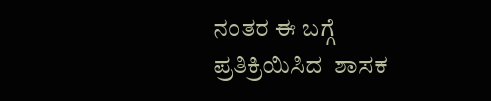ನಂತರ ಈ ಬಗ್ಗೆ ಪ್ರತಿಕ್ರಿಯಿಸಿದ  ಶಾಸಕ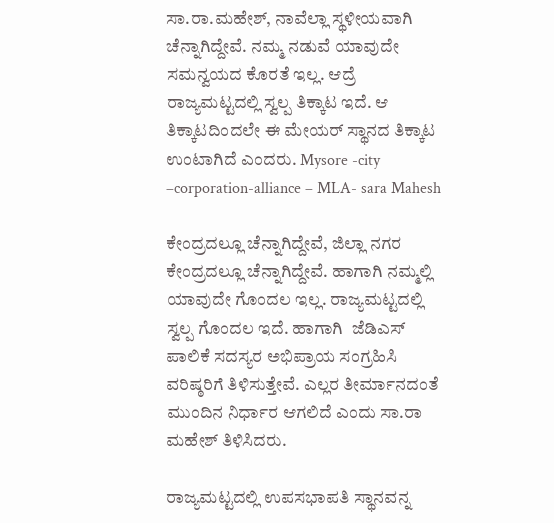ಸಾ.ರಾ.ಮಹೇಶ್, ನಾವೆಲ್ಲಾ ಸ್ಥಳೀಯವಾಗಿ ಚೆನ್ನಾಗಿದ್ದೇವೆ. ನಮ್ಮ ನಡುವೆ ಯಾವುದೇ ಸಮನ್ವಯದ ಕೊರತೆ ಇಲ್ಲ. ಆದ್ರೆ ರಾಜ್ಯಮಟ್ಟದಲ್ಲಿ ಸ್ವಲ್ಪ ತಿಕ್ಕಾಟ ಇದೆ. ಆ ತಿಕ್ಕಾಟದಿಂದಲೇ ಈ ಮೇಯರ್ ಸ್ಥಾನದ ತಿಕ್ಕಾಟ ಉಂಟಾಗಿದೆ ಎಂದರು. Mysore -city –corporation-alliance – MLA- sara Mahesh

ಕೇಂದ್ರದಲ್ಲೂ ಚೆನ್ನಾಗಿದ್ದೇವೆ, ಜಿಲ್ಲಾ ನಗರ ಕೇಂದ್ರದಲ್ಲೂ ಚೆನ್ನಾಗಿದ್ದೇವೆ. ಹಾಗಾಗಿ ನಮ್ಮಲ್ಲಿ ಯಾವುದೇ ಗೊಂದಲ ಇಲ್ಲ. ರಾಜ್ಯಮಟ್ಟದಲ್ಲಿ ಸ್ವಲ್ಪ ಗೊಂದಲ ಇದೆ. ಹಾಗಾಗಿ  ಜೆಡಿಎಸ್‌ ಪಾಲಿಕೆ ಸದಸ್ಯರ ಅಭಿಪ್ರಾಯ ಸಂಗ್ರಹಿಸಿ ವರಿಷ್ಠರಿಗೆ ತಿಳಿಸುತ್ತೇವೆ. ಎಲ್ಲರ ತೀರ್ಮಾನದಂತೆ ಮುಂದಿನ ನಿರ್ಧಾರ ಆಗಲಿದೆ ಎಂದು ಸಾ.ರಾ ಮಹೇಶ್ ತಿಳಿಸಿದರು.

ರಾಜ್ಯಮಟ್ಟದಲ್ಲಿ ಉಪಸಭಾಪತಿ ಸ್ಥಾನವನ್ನ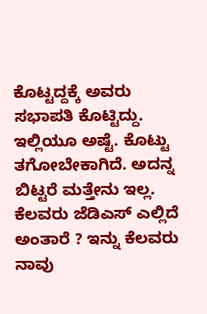ಕೊಟ್ಟದ್ದಕ್ಕೆ ಅವರು ಸಭಾಪತಿ ಕೊಟ್ಟಿದ್ದು. ಇಲ್ಲಿಯೂ ಅಷ್ಟೆ. ಕೊಟ್ಟು ತಗೋಬೇಕಾಗಿದೆ. ಅದನ್ನ ಬಿಟ್ಟರೆ ಮತ್ತೇನು ಇಲ್ಲ. ಕೆಲವರು ಜೆಡಿಎಸ್ ಎಲ್ಲಿದೆ ಅಂತಾರೆ ? ಇನ್ನು ಕೆಲವರು ನಾವು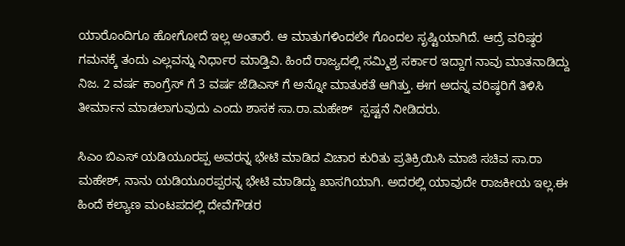ಯಾರೊಂದಿಗೂ ಹೋಗೋದೆ ಇಲ್ಲ ಅಂತಾರೆ. ಆ ಮಾತುಗಳಿಂದಲೇ ಗೊಂದಲ ಸೃಷ್ಟಿಯಾಗಿದೆ. ಆದ್ರೆ ವರಿಷ್ಠರ ಗಮನಕ್ಕೆ ತಂದು ಎಲ್ಲವನ್ನು ನಿರ್ಧಾರ ಮಾಡ್ತಿವಿ. ಹಿಂದೆ ರಾಜ್ಯದಲ್ಲಿ ಸಮ್ಮಿಶ್ರ ಸರ್ಕಾರ ಇದ್ದಾಗ ನಾವು ಮಾತನಾಡಿದ್ದು ನಿಜ. 2 ವರ್ಷ ಕಾಂಗ್ರೆಸ್ ಗೆ 3 ವರ್ಷ ಜೆಡಿಎಸ್‌ ಗೆ ಅನ್ನೋ ಮಾತುಕತೆ ಆಗಿತ್ತು. ಈಗ ಅದನ್ನ ವರಿಷ್ಠರಿಗೆ ತಿಳಿಸಿ ತೀರ್ಮಾನ ಮಾಡಲಾಗುವುದು ಎಂದು ಶಾಸಕ ಸಾ.ರಾ.ಮಹೇಶ್  ಸ್ಪಷ್ಟನೆ ನೀಡಿದರು.

ಸಿಎಂ ಬಿಎಸ್ ಯಡಿಯೂರಪ್ಪ ಅವರನ್ನ ಭೇಟಿ ಮಾಡಿದ ವಿಚಾರ ಕುರಿತು ಪ್ರತಿಕ್ರಿಯಿಸಿ ಮಾಜಿ ಸಚಿವ ಸಾ.ರಾ ಮಹೇಶ್, ನಾನು ಯಡಿಯೂರಪ್ಪರನ್ನ ಭೇಟಿ ಮಾಡಿದ್ದು ಖಾಸಗಿಯಾಗಿ. ಅದರಲ್ಲಿ ಯಾವುದೇ ರಾಜಕೀಯ ಇಲ್ಲ.ಈ ಹಿಂದೆ ಕಲ್ಯಾಣ ಮಂಟಪದಲ್ಲಿ ದೇವೆಗೌಡರ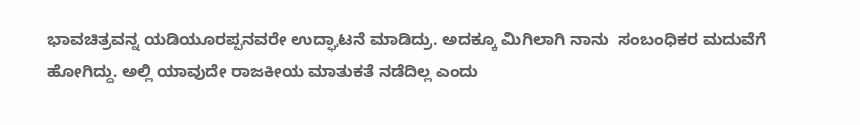ಭಾವಚಿತ್ರವನ್ನ ಯಡಿಯೂರಪ್ಪನವರೇ ಉದ್ಘಾಟನೆ ಮಾಡಿದ್ರು. ಅದಕ್ಕೂ ಮಿಗಿಲಾಗಿ ನಾನು  ಸಂಬಂಧಿಕರ ಮದುವೆಗೆ ಹೋಗಿದ್ದು. ಅಲ್ಲಿ ಯಾವುದೇ ರಾಜಕೀಯ ಮಾತುಕತೆ ನಡೆದಿಲ್ಲ ಎಂದು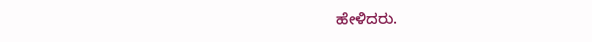ಹೇಳಿದರು.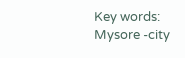Key words: Mysore -city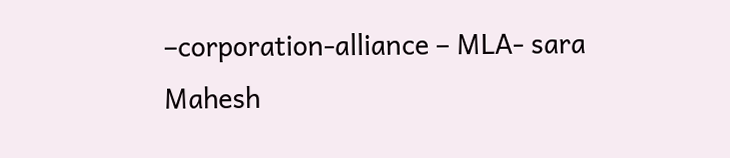–corporation-alliance – MLA- sara Mahesh